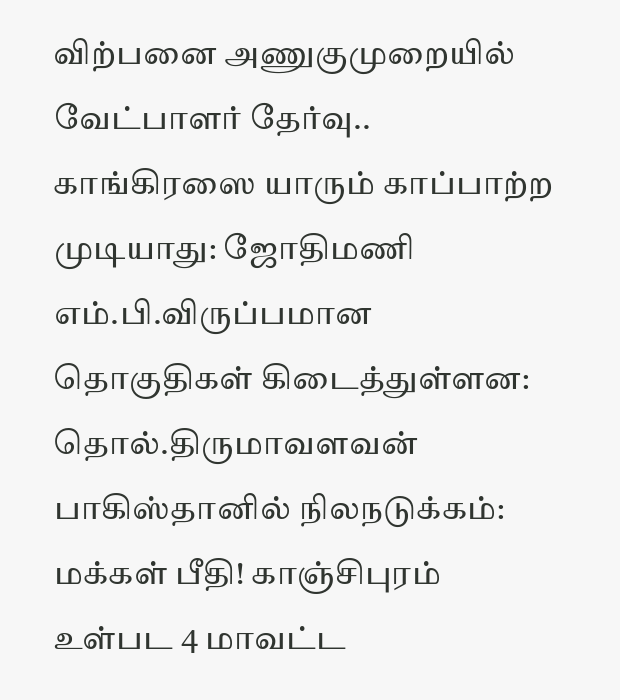விற்பனை அணுகுமுறையில் வேட்பாளர் தேர்வு.. காங்கிரஸை யாரும் காப்பாற்ற முடியாது: ஜோதிமணி எம்.பி.விருப்பமான தொகுதிகள் கிடைத்துள்ளன: தொல்.திருமாவளவன் பாகிஸ்தானில் நிலநடுக்கம்: மக்கள் பீதி! காஞ்சிபுரம் உள்பட 4 மாவட்ட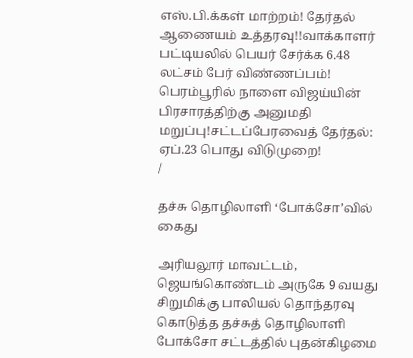எஸ்.பி.க்கள் மாற்றம்! தேர்தல் ஆணையம் உத்தரவு!!வாக்காளர் பட்டியலில் பெயர் சேர்க்க 6.48 லட்சம் பேர் விண்ணப்பம்! பெரம்பூரில் நாளை விஜய்யின் பிரசாரத்திற்கு அனுமதி மறுப்பு!சட்டப்பேரவைத் தேர்தல்: ஏப்.23 பொது விடுமுறை!
/

தச்சு தொழிலாளி ‘போக்சோ’வில் கைது

அரியலூர் மாவட்டம், ஜெயங்கொண்டம் அருகே 9 வயது சிறுமிக்கு பாலியல் தொந்தரவு கொடுத்த தச்சுத் தொழிலாளி போக்சோ சட்டத்தில் புதன்கிழமை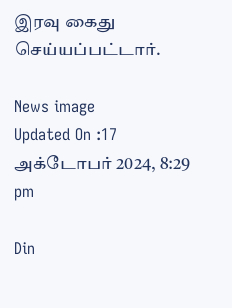இரவு கைது செய்யப்பட்டார்.

News image
Updated On :17 அக்டோபர் 2024, 8:29 pm

Din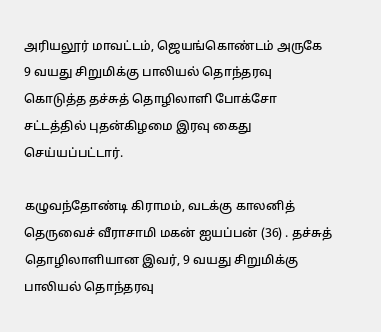அரியலூர் மாவட்டம், ஜெயங்கொண்டம் அருகே 9 வயது சிறுமிக்கு பாலியல் தொந்தரவு கொடுத்த தச்சுத் தொழிலாளி போக்சோ சட்டத்தில் புதன்கிழமை இரவு கைது செய்யப்பட்டார்.

கழுவந்தோண்டி கிராமம், வடக்கு காலனித் தெருவைச் வீராசாமி மகன் ஐயப்பன் (36) . தச்சுத் தொழிலாளியான இவர், 9 வயது சிறுமிக்கு பாலியல் தொந்தரவு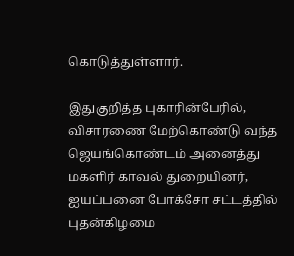கொடுத்துள்ளார்.

இதுகுறித்த புகாரின்பேரில், விசாரணை மேற்கொண்டு வந்த ஜெயங்கொண்டம் அனைத்து மகளிர் காவல் துறையினர், ஐயப்பனை போக்சோ சட்டத்தில் புதன்கிழமை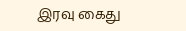இரவு கைது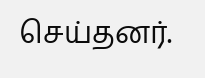செய்தனர்.